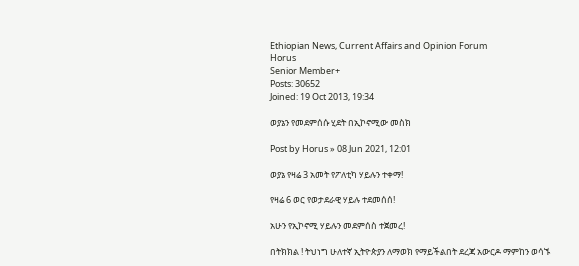Ethiopian News, Current Affairs and Opinion Forum
Horus
Senior Member+
Posts: 30652
Joined: 19 Oct 2013, 19:34

ወያኔን የመደምሰሱ ሂደት በኢኮኖሚው መስክ

Post by Horus » 08 Jun 2021, 12:01

ወያኔ የዛሬ 3 አመት የፖለቲካ ሃይሉን ተቀማ!

የዛሬ 6 ወር የወታደራዊ ሃይሉ ተደመሰሰ!

አሁን የኢኮኖሚ ሃይሉን መደምሰስ ተጀመረ!

በትክክል ! ትህነግ ሁለተኛ ኢትዮጵያን ለማወክ የማይችልበት ደረጃ አውርዶ ማምከን ወሳኙ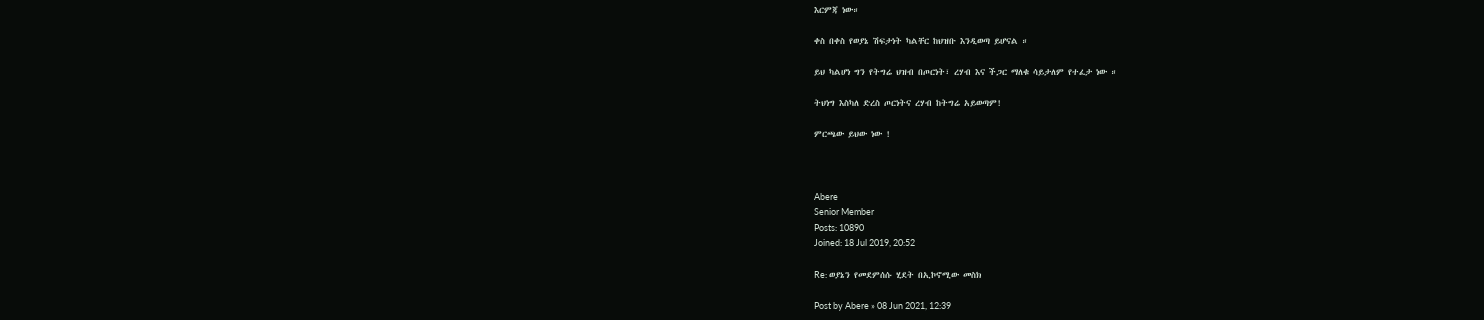እርምጃ ነው።

ቀስ በቀስ የወያኔ ሽፍታነት ካልቸር ከህዝቡ እንዲወጣ ይሆናል ።

ይህ ካልሆነ ግን የትግሬ ህዝብ በጦርነት፣ ረሃብ እና ችጋር ማለቁ ሳይታለም የተፈታ ነው ።

ትህነግ እስካለ ድረስ ጦርነትና ረሃብ ከትግሬ አይወጣም!

ምርጫው ይህው ነው !



Abere
Senior Member
Posts: 10890
Joined: 18 Jul 2019, 20:52

Re: ወያኔን የመደምሰሱ ሂደት በኢኮኖሚው መስክ

Post by Abere » 08 Jun 2021, 12:39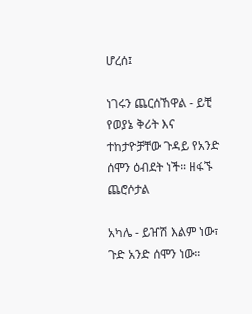ሆረሰ፤

ነገሩን ጨርሰኸዋል - ይቺ የወያኔ ቅሪት እና ተከታዮቻቸው ጉዳይ የአንድ ሰሞን ዕብደት ነች። ዘፋኙ ጨሮሶታል

አካሌ - ይዠሽ እልም ነው፣
ጉድ አንድ ሰሞን ነው።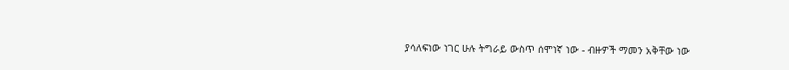ያሳለፍነው ነገር ሁሉ ትግራይ ውስጥ ሰሞነኛ ነው - ብዙዎች ማመን አቅቸው ነው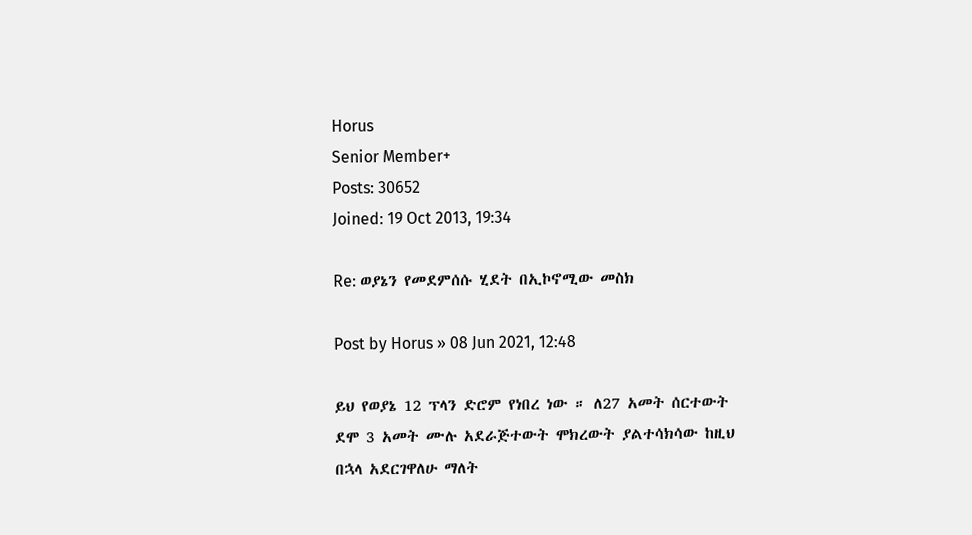Horus
Senior Member+
Posts: 30652
Joined: 19 Oct 2013, 19:34

Re: ወያኔን የመደምሰሱ ሂደት በኢኮኖሚው መስክ

Post by Horus » 08 Jun 2021, 12:48

ይህ የወያኔ 12 ፕላን ድሮም የነበረ ነው ። ለ27 አመት ሰርተውት ደሞ 3 አመት ሙሉ አደራጅተውት ሞክረውት ያልተሳክሳው ከዚህ በኋላ አደርገዋለሁ ማለት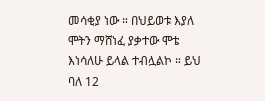መሳቂያ ነው ። በህይወቱ እያለ ሞትን ማሸነፈ ያቃተው ሞቴ እነሳለሁ ይላል ተብሏልኮ ። ይህ ባለ 12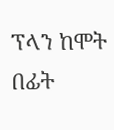ፕላን ከሞት በፊት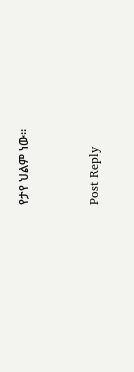የታየ ህልም ነው።


Post Reply